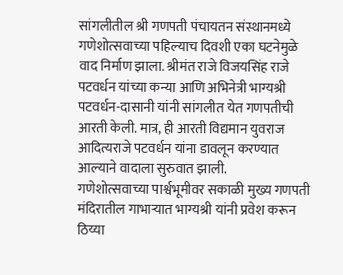सांगलीतील श्री गणपती पंचायतन संस्थानमध्ये गणेशोत्सवाच्या पहिल्याच दिवशी एका घटनेमुळे वाद निर्माण झाला. श्रीमंत राजे विजयसिंह राजे पटवर्धन यांच्या कन्या आणि अभिनेत्री भाग्यश्री पटवर्धन-दासानी यांनी सांगलीत येत गणपतीची आरती केली. मात्र, ही आरती विद्यमान युवराज आदित्यराजे पटवर्धन यांना डावलून करण्यात आल्याने वादाला सुरुवात झाली.
गणेशोत्सवाच्या पार्श्वभूमीवर सकाळी मुख्य गणपती मंदिरातील गाभाऱ्यात भाग्यश्री यांनी प्रवेश करून ठिय्या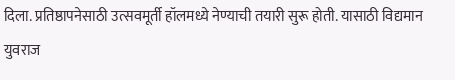दिला. प्रतिष्ठापनेसाठी उत्सवमूर्ती हॉलमध्ये नेण्याची तयारी सुरू होती. यासाठी विद्यमान युवराज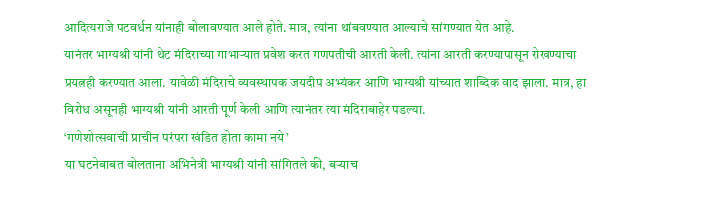आदित्यराजे पटवर्धन यांनाही बोलावण्यात आले होते. मात्र, त्यांना थांबवण्यात आल्याचे सांगण्यात येत आहे.
यानंतर भाग्यश्री यांनी थेट मंदिराच्या गाभाऱ्यात प्रवेश करत गणपतीची आरती केली. त्यांना आरती करण्यापासून रोखण्याचा प्रयत्नही करण्यात आला. यावेळी मंदिराचे व्यवस्थापक जयदीप अभ्यंकर आणि भाग्यश्री यांच्यात शाब्दिक वाद झाला. मात्र, हा विरोध असूनही भाग्यश्री यांनी आरती पूर्ण केली आणि त्यानंतर त्या मंदिराबाहेर पडल्या.
‘गणेशोत्सवाची प्राचीन परंपरा खंडित होता कामा नये’
या घटनेबाबत बोलताना अभिनेत्री भाग्यश्री यांनी सांगितले की, बऱ्याच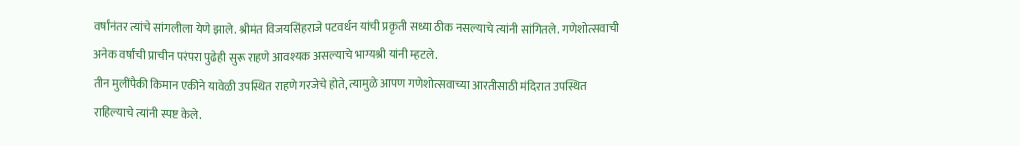वर्षांनंतर त्यांचे सांगलीला येणे झाले. श्रीमंत विजयसिंहराजे पटवर्धन यांची प्रकृती सध्या ठीक नसल्याचे त्यांनी सांगितले. गणेशोत्सवाची अनेक वर्षांची प्राचीन परंपरा पुढेही सुरू राहणे आवश्यक असल्याचे भाग्यश्री यांनी म्हटले.
तीन मुलींपैकी किमान एकीने यावेळी उपस्थित राहणे गरजेचे होते, त्यामुळे आपण गणेशोत्सवाच्या आरतीसाठी मंदिरात उपस्थित राहिल्याचे त्यांनी स्पष्ट केले.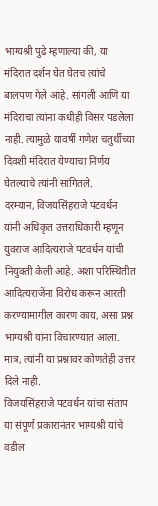भाग्यश्री पुढे म्हणाल्या की, या मंदिरात दर्शन घेत घेतच त्यांचे बालपण गेले आहे. सांगली आणि या मंदिराचा त्यांना कधीही विसर पडलेला नाही. त्यामुळे यावर्षी गणेश चतुर्थीच्या दिवशी मंदिरात येण्याचा निर्णय घेतल्याचे त्यांनी सांगितले.
दरम्यान, विजयसिंहराजे पटवर्धन यांनी अधिकृत उत्तराधिकारी म्हणून युवराज आदित्यराजे पटवर्धन यांची नियुक्ती केली आहे. अशा परिस्थितीत आदित्यराजेंना विरोध करून आरती करण्यामागील कारण काय, असा प्रश्न भाग्यश्री यांना विचारण्यात आला. मात्र, त्यांनी या प्रश्नावर कोणतेही उत्तर दिले नाही.
विजयसिंहराजे पटवर्धन यांचा संताप
या संपूर्ण प्रकारानंतर भाग्यश्री यांचे वडील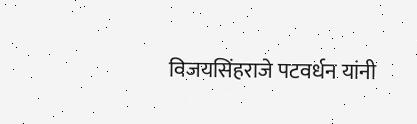विजयसिंहराजे पटवर्धन यांनी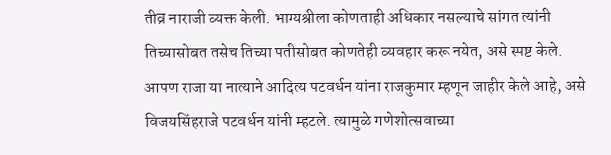तीव्र नाराजी व्यक्त केली. भाग्यश्रीला कोणताही अधिकार नसल्याचे सांगत त्यांनी तिच्यासोबत तसेच तिच्या पतीसोबत कोणतेही व्यवहार करू नयेत, असे स्पष्ट केले.
आपण राजा या नात्याने आदित्य पटवर्धन यांना राजकुमार म्हणून जाहीर केले आहे, असे विजयसिंहराजे पटवर्धन यांनी म्हटले. त्यामुळे गणेशोत्सवाच्या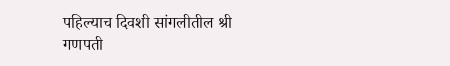पहिल्याच दिवशी सांगलीतील श्री गणपती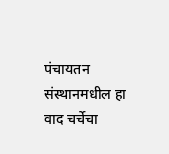पंचायतन संस्थानमधील हा वाद चर्चेचा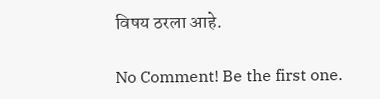विषय ठरला आहे.

No Comment! Be the first one.